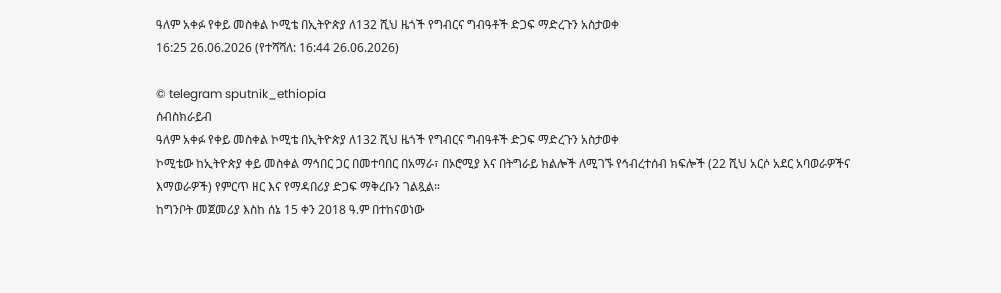ዓለም አቀፉ የቀይ መስቀል ኮሚቴ በኢትዮጵያ ለ132 ሺህ ዜጎች የግብርና ግብዓቶች ድጋፍ ማድረጉን አስታወቀ
16:25 26.06.2026 (የተሻሻለ: 16:44 26.06.2026)

© telegram sputnik_ethiopia
ሰብስክራይብ
ዓለም አቀፉ የቀይ መስቀል ኮሚቴ በኢትዮጵያ ለ132 ሺህ ዜጎች የግብርና ግብዓቶች ድጋፍ ማድረጉን አስታወቀ
ኮሚቴው ከኢትዮጵያ ቀይ መስቀል ማኅበር ጋር በመተባበር በአማራ፣ በኦሮሚያ እና በትግራይ ክልሎች ለሚገኙ የኅብረተሰብ ክፍሎች (22 ሺህ አርሶ አደር አባወራዎችና እማወራዎች) የምርጥ ዘር እና የማዳበሪያ ድጋፍ ማቅረቡን ገልጿል።
ከግንቦት መጀመሪያ እስከ ሰኔ 15 ቀን 2018 ዓ.ም በተከናወነው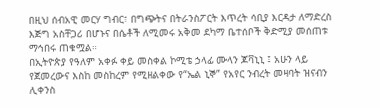በዚህ ሰብአዊ መርሃ ግብር፣ በግጭትና በትራንስፖርት እጥረት ሳቢያ እርዳታ ለማድረስ እጅግ አስቸጋሪ በሆኑና በሴቶች ለሚመሩ አቅመ ደካማ ቤተሰቦች ቅድሚያ መሰጠቱ ማኅበሩ ጠቁሟል።
በኢትዮጵያ የዓለም አቀፉ ቀይ መስቀል ኮሚቴ ኃላፊ ሙላን ጆቫኒኒ ፤ አሁን ላይ የጀመረውና እስከ መስከረም የሚዘልቀው የ“ኤል ኒኞ” የአየር ንብረት መዛባት ዝናብን ሊቀንስ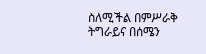ስለሚችል በምሥራቅ ትግራይና በሰሜን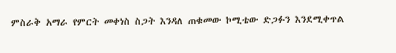ምስራቅ አማራ የምርት መቀነስ ስጋት እንዳለ ጠቁመው ኮሚቴው ድጋፉን እንደሚቀጥል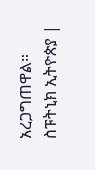አረጋግጠዋል።
ስፑትኒክ ኢትዮጵያ |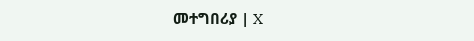መተግበሪያ | X